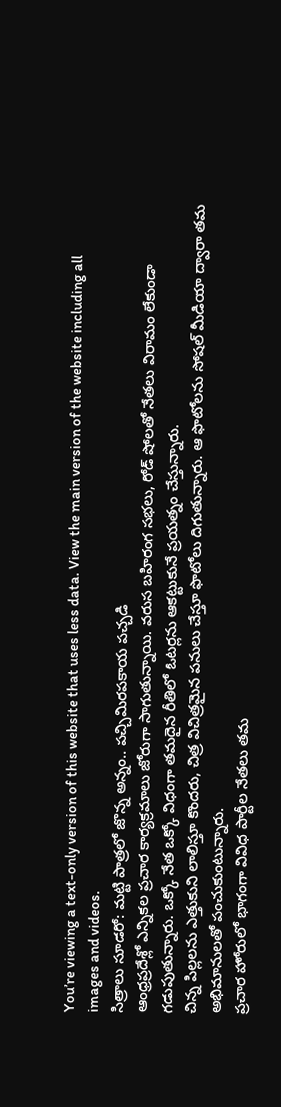You’re viewing a text-only version of this website that uses less data. View the main version of the website including all images and videos.
సిత్రాలు సూడరో: మట్టి పాత్రలో జొన్న అన్నం.. పచ్చిమిరపకాయ పచ్చడి
ఆంధ్రప్రదేశ్లో ఎన్నికల ప్రచార కార్యక్రమాలు జోరుగా సాగుతున్నాయి. వరుస బహిరంగ సభలు, రోడ్ షోలతో నేతలు విరామం లేకుండా గడుపుతున్నారు. ఒక్కో నేత ఒక్కో విధంగా తమదైన రీతిలో ఓటర్లను ఆకట్టుకునే ప్రయత్నం చేస్తున్నారు.
చిన్న పిల్లలను ఎత్తుకుని లాలిస్తూ కొందరు, చిత్ర విచిత్రమైన పనులు చేస్తూ ఫొటోలు దిగుతున్నారు. ఆ ఫొటోలను సోషల్ మీడియా ద్వారా తమ అభిమానులతో పంచుకుంటున్నారు.
ప్రచార హోరులో భాగంగా వివిధ పార్టీల నేతలు తమ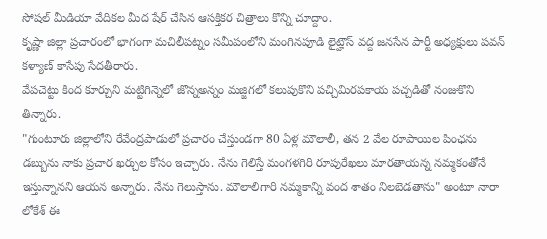సోషల్ మీడియా వేదికల మీద షేర్ చేసిన ఆసక్తికర చిత్రాలు కొన్ని చూద్దాం.
కృష్ణా జిల్లా ప్రచారంలో భాగంగా మచిలీపట్నం సమీపంలోని మంగినపూడి లైట్హౌస్ వద్ద జనసేన పార్టీ అధ్యక్షులు పవన్ కళ్యాణ్ కాసేపు సేదతీరారు.
వేపచెట్టు కింద కూర్చుని మట్టిగిన్నెలో జొన్నఅన్నం మజ్జిగలో కలుపుకొని పచ్చిమిరపకాయ పచ్చడితో నంజుకొని తిన్నారు.
"గుంటూరు జిల్లాలోని రేవేంద్రపాడులో ప్రచారం చేస్తుండగా 80 ఏళ్ల మౌలాలీ, తన 2 వేల రూపాయిల పింఛను డబ్బును నాకు ప్రచార ఖర్చుల కోసం ఇచ్చారు. నేను గెలిస్తే మంగళగిరి రూపురేఖలు మారతాయన్న నమ్మకంతోనే ఇస్తున్నానని ఆయన అన్నారు. నేను గెలుస్తాను. మౌలాలిగారి నమ్మకాన్ని వంద శాతం నిలబెడతాను" అంటూ నారా లోకేశ్ ఈ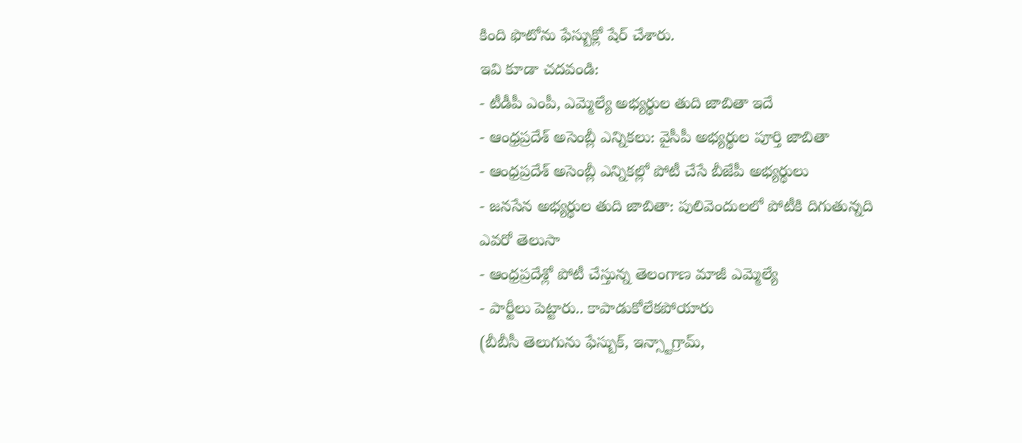కింది ఫొటోను ఫేస్బుక్లో షేర్ చేశారు.
ఇవి కూడా చదవండి:
- టీడీపీ ఎంపీ, ఎమ్మెల్యే అభ్యర్థుల తుది జాబితా ఇదే
- ఆంధ్రప్రదేశ్ అసెంబ్లీ ఎన్నికలు: వైసీపీ అభ్యర్థుల పూర్తి జాబితా
- ఆంధ్రప్రదేశ్ అసెంబ్లీ ఎన్నికల్లో పోటీ చేసే బీజేపీ అభ్యర్థులు
- జనసేన అభ్యర్థుల తుది జాబితా: పులివెందులలో పోటీకి దిగుతున్నది ఎవరో తెలుసా
- ఆంధ్రప్రదేశ్లో పోటీ చేస్తున్న తెలంగాణ మాజీ ఎమ్మెల్యే
- పార్టీలు పెట్టారు.. కాపాడుకోలేకపోయారు
(బీబీసీ తెలుగును ఫేస్బుక్, ఇన్స్టాగ్రామ్,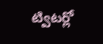ట్విటర్లో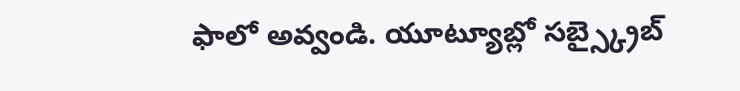ఫాలో అవ్వండి. యూట్యూబ్లో సబ్స్క్రైబ్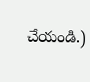చేయండి.)